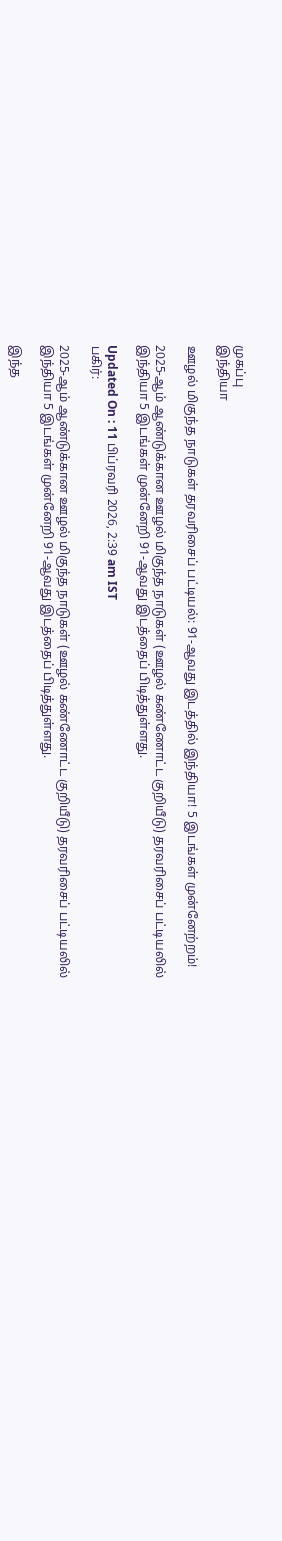முகப்பு
இந்தியா

ஊழல் மிகுந்த நாடுகள் தரவரிசைப் பட்டியல்: 91-ஆவது இடத்தில் இந்தியா! 5 இடங்கள் முன்னேற்றம்!

2025-ஆம் ஆண்டுக்கான ஊழல் மிகுந்த நாடுகள் (ஊழல் கண்ணோட்ட குறியீடு) தரவரிசைப் பட்டியலில் இந்தியா 5 இடங்கள் முன்னேறி 91-ஆவது இடத்தைப் பிடித்துள்ளது.

Updated On : 11 பிப்ரவரி 2026, 2:39 am IST
பகிர்:

2025-ஆம் ஆண்டுக்கான ஊழல் மிகுந்த நாடுகள் (ஊழல் கண்ணோட்ட குறியீடு) தரவரிசைப் பட்டியலில் இந்தியா 5 இடங்கள் முன்னேறி 91-ஆவது இடத்தைப் பிடித்துள்ளது.

இந்த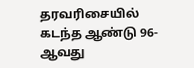தரவரிசையில் கடந்த ஆண்டு 96-ஆவது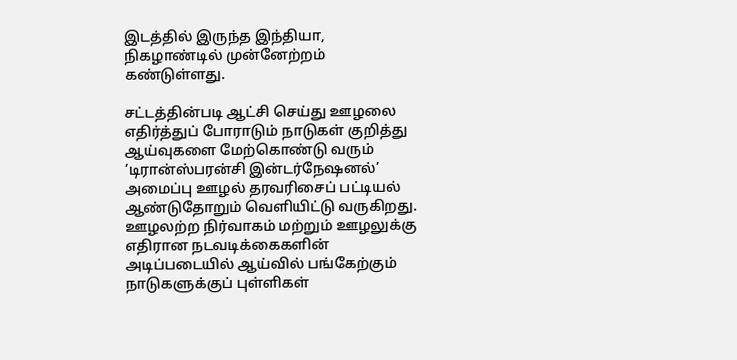இடத்தில் இருந்த இந்தியா, நிகழாண்டில் முன்னேற்றம் கண்டுள்ளது.

சட்டத்தின்படி ஆட்சி செய்து ஊழலை எதிர்த்துப் போராடும் நாடுகள் குறித்து ஆய்வுகளை மேற்கொண்டு வரும் ‘டிரான்ஸ்பரன்சி இன்டர்நேஷனல்’ அமைப்பு ஊழல் தரவரிசைப் பட்டியல் ஆண்டுதோறும் வெளியிட்டு வருகிறது. ஊழலற்ற நிர்வாகம் மற்றும் ஊழலுக்கு எதிரான நடவடிக்கைகளின் அடிப்படையில் ஆய்வில் பங்கேற்கும் நாடுகளுக்குப் புள்ளிகள்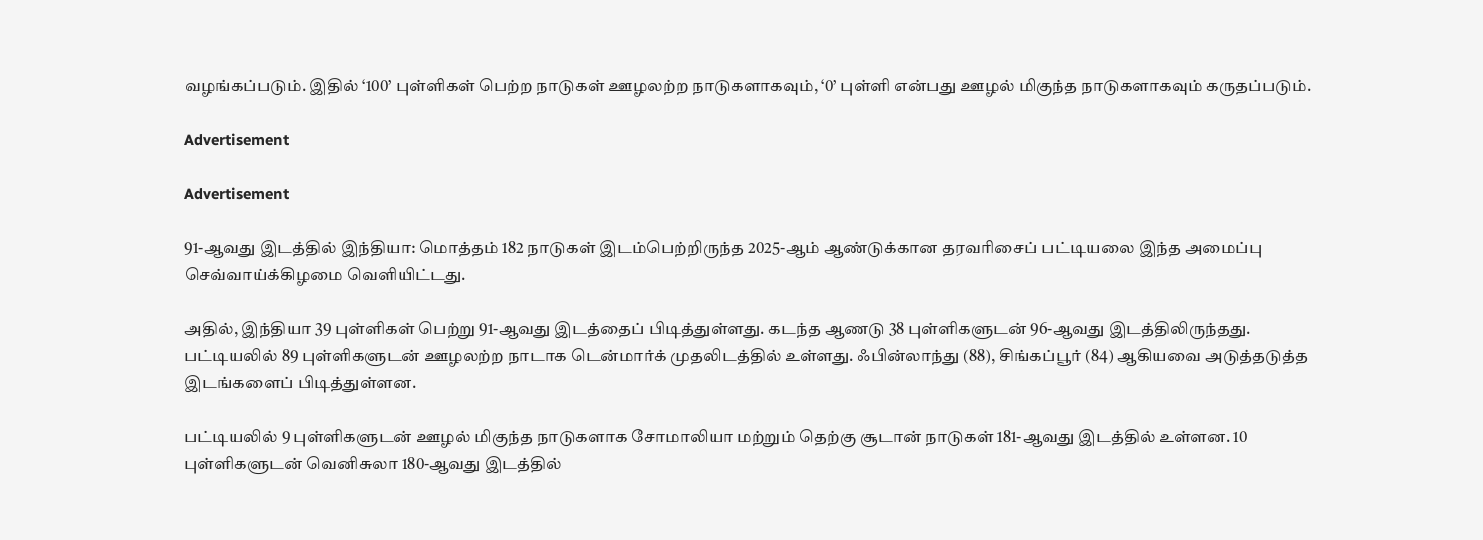வழங்கப்படும். இதில் ‘100’ புள்ளிகள் பெற்ற நாடுகள் ஊழலற்ற நாடுகளாகவும், ‘0’ புள்ளி என்பது ஊழல் மிகுந்த நாடுகளாகவும் கருதப்படும்.

Advertisement

Advertisement

91-ஆவது இடத்தில் இந்தியா: மொத்தம் 182 நாடுகள் இடம்பெற்றிருந்த 2025-ஆம் ஆண்டுக்கான தரவரிசைப் பட்டியலை இந்த அமைப்பு செவ்வாய்க்கிழமை வெளியிட்டது.

அதில், இந்தியா 39 புள்ளிகள் பெற்று 91-ஆவது இடத்தைப் பிடித்துள்ளது. கடந்த ஆணடு 38 புள்ளிகளுடன் 96-ஆவது இடத்திலிருந்தது. பட்டியலில் 89 புள்ளிகளுடன் ஊழலற்ற நாடாக டென்மார்க் முதலிடத்தில் உள்ளது. ஃபின்லாந்து (88), சிங்கப்பூர் (84) ஆகியவை அடுத்தடுத்த இடங்களைப் பிடித்துள்ளன.

பட்டியலில் 9 புள்ளிகளுடன் ஊழல் மிகுந்த நாடுகளாக சோமாலியா மற்றும் தெற்கு சூடான் நாடுகள் 181-ஆவது இடத்தில் உள்ளன. 10 புள்ளிகளுடன் வெனிசுலா 180-ஆவது இடத்தில்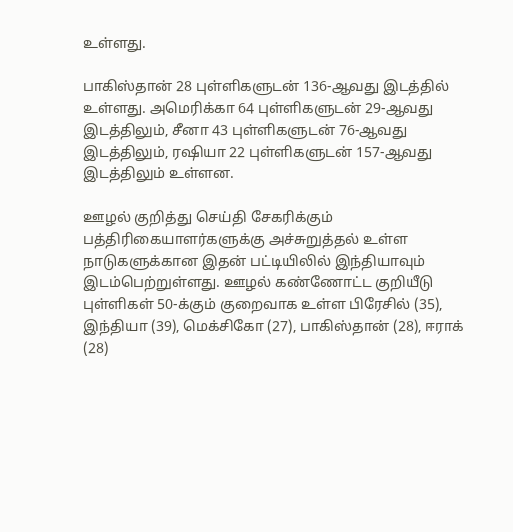உள்ளது.

பாகிஸ்தான் 28 புள்ளிகளுடன் 136-ஆவது இடத்தில் உள்ளது. அமெரிக்கா 64 புள்ளிகளுடன் 29-ஆவது இடத்திலும், சீனா 43 புள்ளிகளுடன் 76-ஆவது இடத்திலும், ரஷியா 22 புள்ளிகளுடன் 157-ஆவது இடத்திலும் உள்ளன.

ஊழல் குறித்து செய்தி சேகரிக்கும் பத்திரிகையாளர்களுக்கு அச்சுறுத்தல் உள்ள நாடுகளுக்கான இதன் பட்டியிலில் இந்தியாவும் இடம்பெற்றுள்ளது. ஊழல் கண்ணோட்ட குறியீடு புள்ளிகள் 50-க்கும் குறைவாக உள்ள பிரேசில் (35), இந்தியா (39), மெக்சிகோ (27), பாகிஸ்தான் (28), ஈராக் (28)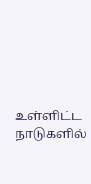உள்ளிட்ட நாடுகளில்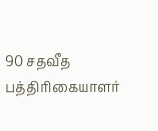90 சதவீத பத்திரிகையாளர்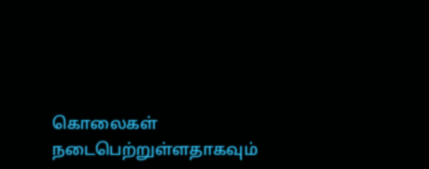கொலைகள் நடைபெற்றுள்ளதாகவும்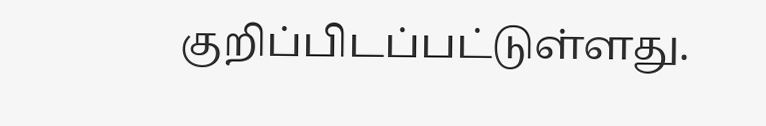குறிப்பிடப்பட்டுள்ளது.